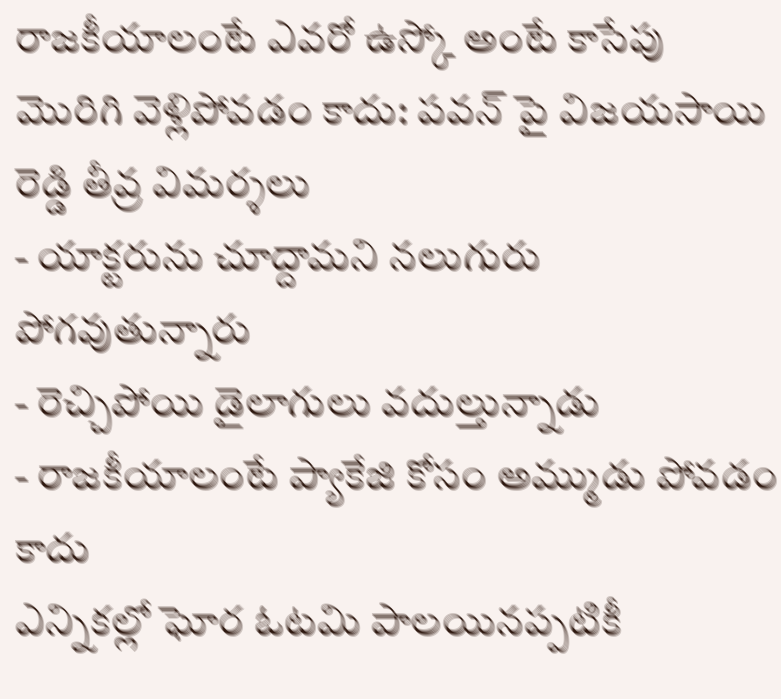రాజకీయాలంటే ఎవరో ఉస్కో అంటే కాసేపు మొరిగి వెళ్లిపోవడం కాదు: పవన్ పై విజయసాయి రెడ్డి తీవ్ర విమర్శలు
- యాక్టరును చూద్దామని నలుగురు పోగవుతున్నారు
- రెచ్చిపోయి డైలాగులు వదుల్తున్నాడు
- రాజకీయాలంటే ప్యాకేజి కోసం అమ్ముడు పోవడం కాదు
ఎన్నికల్లో ఘోర ఓటమి పాలయినప్పటికీ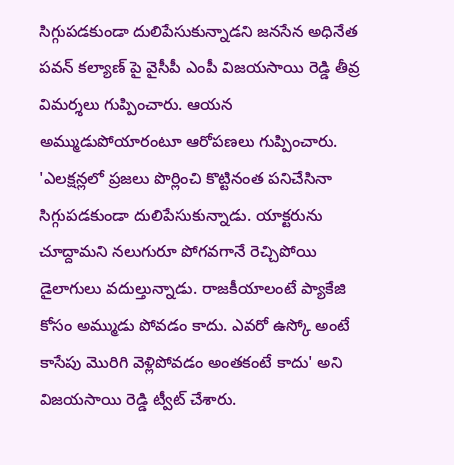సిగ్గుపడకుండా దులిపేసుకున్నాడని జనసేన అధినేత పవన్ కల్యాణ్ పై వైసీపీ ఎంపీ విజయసాయి రెడ్డి తీవ్ర విమర్శలు గుప్పించారు. ఆయన అమ్ముడుపోయారంటూ ఆరోపణలు గుప్పించారు.
'ఎలక్షన్లలో ప్రజలు పొర్లించి కొట్టినంత పనిచేసినా సిగ్గుపడకుండా దులిపేసుకున్నాడు. యాక్టరును చూద్దామని నలుగురూ పోగవగానే రెచ్చిపోయి డైలాగులు వదుల్తున్నాడు. రాజకీయాలంటే ప్యాకేజి కోసం అమ్ముడు పోవడం కాదు. ఎవరో ఉస్కో అంటే కాసేపు మొరిగి వెళ్లిపోవడం అంతకంటే కాదు' అని విజయసాయి రెడ్డి ట్వీట్ చేశారు.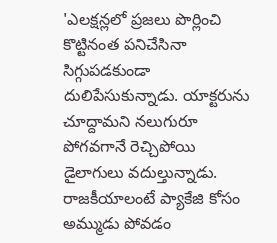'ఎలక్షన్లలో ప్రజలు పొర్లించి కొట్టినంత పనిచేసినా సిగ్గుపడకుండా దులిపేసుకున్నాడు. యాక్టరును చూద్దామని నలుగురూ పోగవగానే రెచ్చిపోయి డైలాగులు వదుల్తున్నాడు. రాజకీయాలంటే ప్యాకేజి కోసం అమ్ముడు పోవడం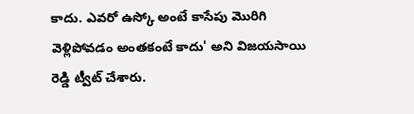కాదు. ఎవరో ఉస్కో అంటే కాసేపు మొరిగి వెళ్లిపోవడం అంతకంటే కాదు' అని విజయసాయి రెడ్డి ట్వీట్ చేశారు.